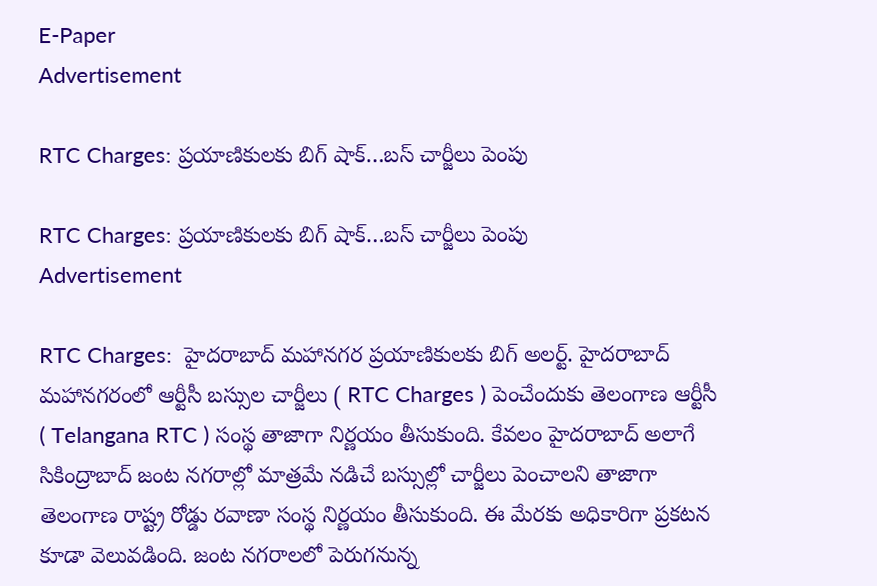E-Paper
Advertisement

RTC Charges: ప్ర‌యాణికుల‌కు బిగ్ షాక్‌…బస్ చార్జీలు పెంపు

RTC Charges: ప్ర‌యాణికుల‌కు బిగ్ షాక్‌…బస్ చార్జీలు పెంపు
Advertisement

RTC Charges:  హైదరాబాద్ మహానగర ప్రయాణికులకు బిగ్ అలర్ట్. హైదరాబాద్ మహానగరంలో ఆర్టీసీ బస్సుల చార్జీలు ( RTC Charges ) పెంచేందుకు తెలంగాణ ఆర్టీసీ ( Telangana RTC ) సంస్థ తాజాగా నిర్ణయం తీసుకుంది. కేవలం హైదరాబాద్ అలాగే సికింద్రాబాద్ జంట నగరాల్లో మాత్రమే నడిచే బస్సుల్లో చార్జీలు పెంచాలని తాజాగా తెలంగాణ రాష్ట్ర రోడ్డు రవాణా సంస్థ నిర్ణయం తీసుకుంది. ఈ మేరకు అధికారిగా ప్రకటన కూడా వెలువడింది. జంట నగరాలలో పెరుగనున్న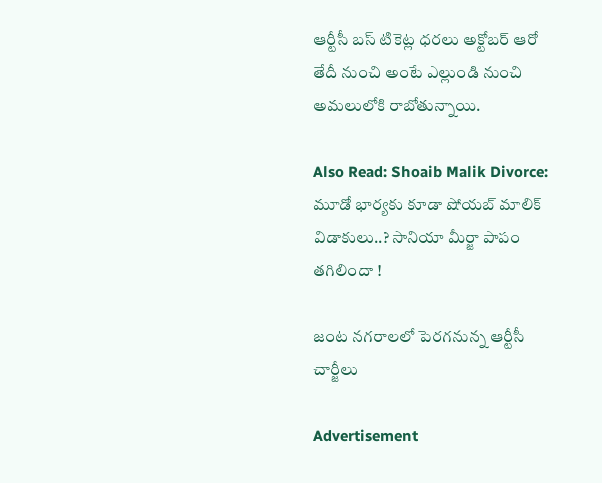ఆర్టీసీ బస్ టికెట్ల ధరలు అక్టోబర్ ఆరో తేదీ నుంచి అంటే ఎల్లుండి నుంచి అమలులోకి రాబోతున్నాయి.

Also Read: Shoaib Malik Divorce: మూడో భార్య‌కు కూడా షోయ‌బ్ మాలిక్ విడాకులు..? సానియా మీర్జా పాపం త‌గిలిందా !

జంట నగరాలలో పెరగనున్న ఆర్టీసీ చార్జీలు

Advertisement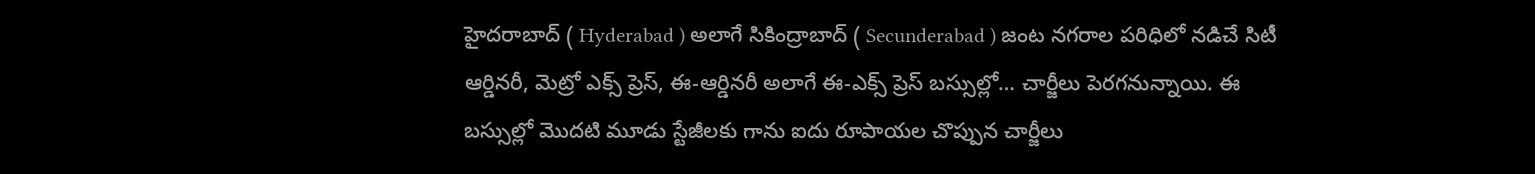హైదరాబాద్ ( Hyderabad ) అలాగే సికింద్రాబాద్ ( Secunderabad ) జంట నగరాల పరిధిలో నడిచే సిటీ ఆర్డినరీ, మెట్రో ఎక్స్ ప్రెస్‌, ఈ-ఆర్డినరీ అలాగే ఈ-ఎక్స్ ప్రెస్‌ బస్సుల్లో… చార్జీలు పెరగనున్నాయి. ఈ బస్సుల్లో మొదటి మూడు స్టేజీలకు గాను ఐదు రూపాయల చొప్పున చార్జీలు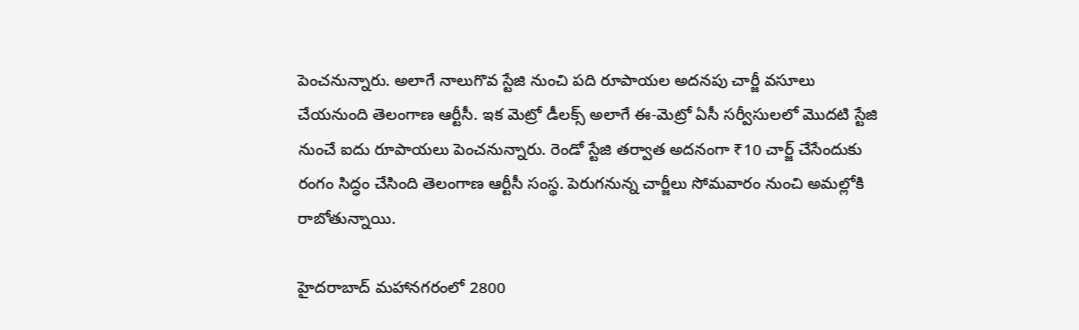పెంచనున్నారు. అలాగే నాలుగొవ స్టేజి నుంచి పది రూపాయల అదనపు చార్జీ వసూలు చేయనుంది తెలంగాణ ఆర్టీసీ. ఇక మెట్రో డీలక్స్ అలాగే ఈ-మెట్రో ఏసీ సర్వీసులలో మొదటి స్టేజి నుంచే ఐదు రూపాయలు పెంచనున్నారు. రెండో స్టేజి తర్వాత అదనంగా ₹10 చార్జ్ చేసేందుకు రంగం సిద్ధం చేసింది తెలంగాణ ఆర్టీసీ సంస్థ. పెరుగనున్న చార్జీలు సోమవారం నుంచి అమల్లోకి రాబోతున్నాయి.

హైదరాబాద్ మహానగరంలో 2800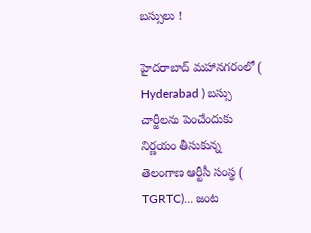బస్సులు !

హైదరాబాద్ మహానగరంలో ( Hyderabad ) బస్సు చార్జీలను పెంచేందుకు నిర్ణయం తీసుకున్న తెలంగాణ ఆర్టీసీ సంస్థ ( TGRTC)… జంట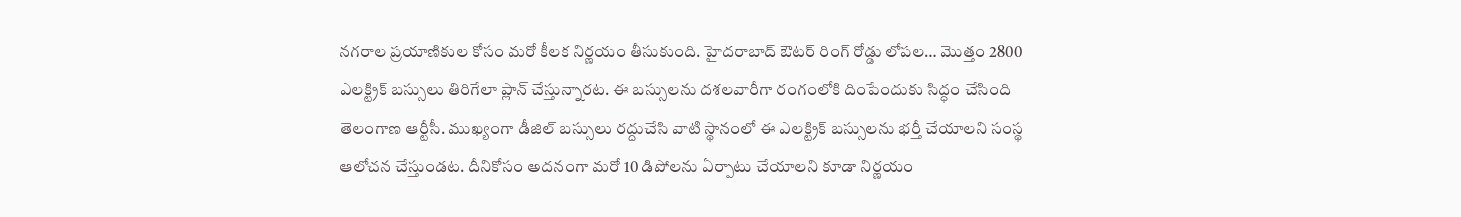నగరాల ప్రయాణికుల కోసం మరో కీలక నిర్ణయం తీసుకుంది. హైదరాబాద్ ఔటర్ రింగ్ రోడ్డు లోపల… మొత్తం 2800 ఎలక్ట్రిక్ బస్సులు తిరిగేలా ప్లాన్ చేస్తున్నారట. ఈ బస్సులను దశలవారీగా రంగంలోకి దింపేందుకు సిద్ధం చేసింది తెలంగాణ ఆర్టీసీ. ముఖ్యంగా డీజిల్ బస్సులు రద్దుచేసి వాటి స్థానంలో ఈ ఎలక్ట్రిక్ బస్సులను భర్తీ చేయాలని సంస్థ ఆలోచన చేస్తుండట. దీనికోసం అదనంగా మరో 10 డిపోలను ఏర్పాటు చేయాలని కూడా నిర్ణయం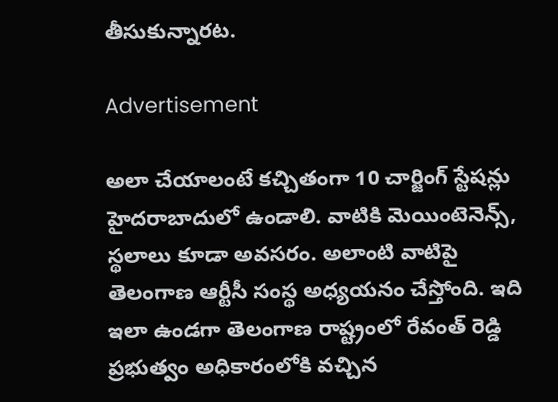తీసుకున్నారట.

Advertisement

అలా చేయాలంటే కచ్చితంగా 10 చార్జింగ్ స్టేషన్లు హైదరాబాదులో ఉండాలి. వాటికి మెయింటెనెన్స్, స్థలాలు కూడా అవసరం. అలాంటి వాటిపై తెలంగాణ ఆర్టీసీ సంస్థ అధ్యయనం చేస్తోంది. ఇది ఇలా ఉండగా తెలంగాణ రాష్ట్రంలో రేవంత్ రెడ్డి ప్రభుత్వం అధికారంలోకి వచ్చిన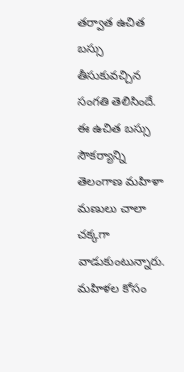తర్వాత ఉచిత బస్సు తీసుకువచ్చిన సంగతి తెలిసిందే. ఈ ఉచిత బస్సు సౌకర్యాన్ని తెలంగాణ మహిళా మణులు చాలా చక్కగా వాడుకుంటున్నారు. మహిళల కోసం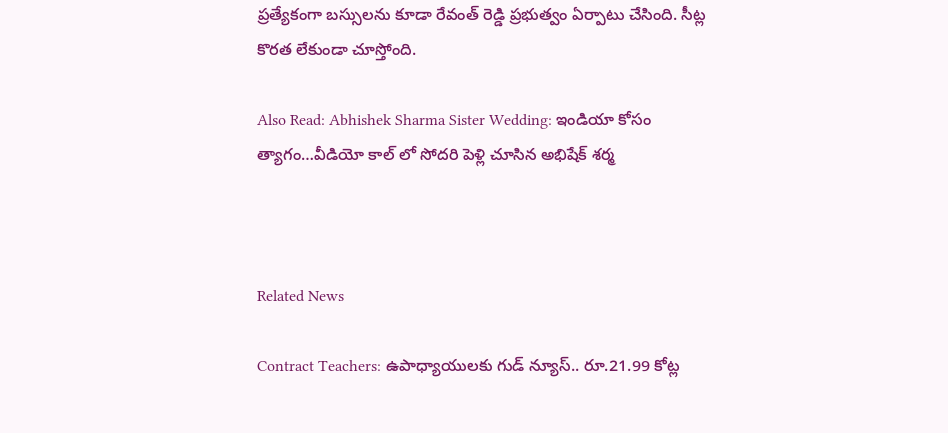ప్రత్యేకంగా బస్సులను కూడా రేవంత్ రెడ్డి ప్రభుత్వం ఏర్పాటు చేసింది. సీట్ల కొరత లేకుండా చూస్తోంది.

Also Read: Abhishek Sharma Sister Wedding: ఇండియా కోసం త్యాగం…వీడియో కాల్ లో సోద‌రి పెళ్లి చూసిన అభిషేక్ శ‌ర్మ



Related News

Contract Teachers: ఉపాధ్యాయులకు గుడ్ న్యూస్.. రూ.21.99 కోట్ల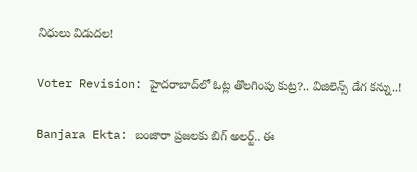నిధులు విడుదల!

Voter Revision: హైదరాబాద్‌లో ఓట్ల తొలగింపు కుట్ర?.. విజిలెన్స్ డేగ కన్ను..!

Banjara Ekta: బంజారా ప్రజలకు బిగ్ అలర్ట్.. ఈ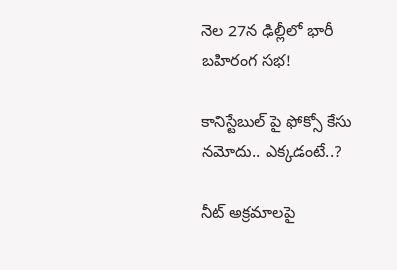నెల 27న ఢిల్లీలో భారీ బహిరంగ సభ!

కానిస్టేబుల్ పై ఫోక్సో కేసు నమోదు.. ఎక్కడంటే..?

నీట్ అక్రమాలపై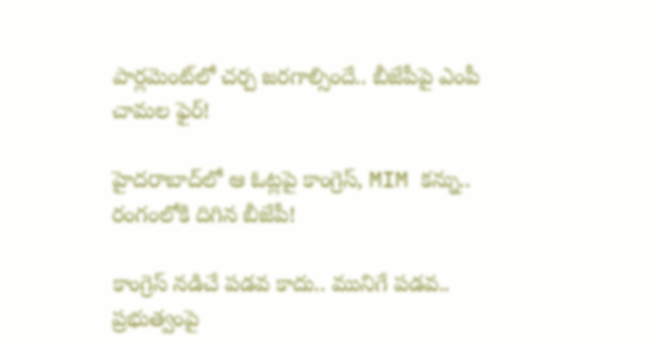పార్లమెంట్‌లో చర్చ జరగాల్సిందే.. బీజేపీపై ఎంపీ చామల ఫైర్!

హైదరాబాద్‌లో ఆ ఓట్లపై కాంగ్రెస్, MIM కన్ను.. రంగంలోకి దిగిన బీజేపీ!

కాంగ్రెస్ నడిచే పడవ కాదు.. మునిగే పడవ.. ప్రభుత్వంపై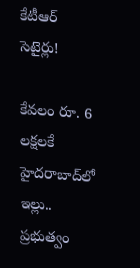కేటీఆర్ సెటైర్లు!

కేవలం రూ. 6 లక్షలకే హైదరాబాద్‌లో ఇల్లు.. ప్రభుత్వం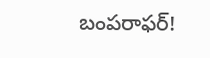బంపరాఫర్!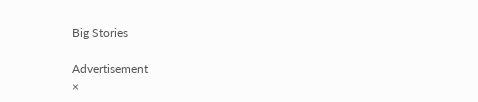Big Stories

Advertisement
×